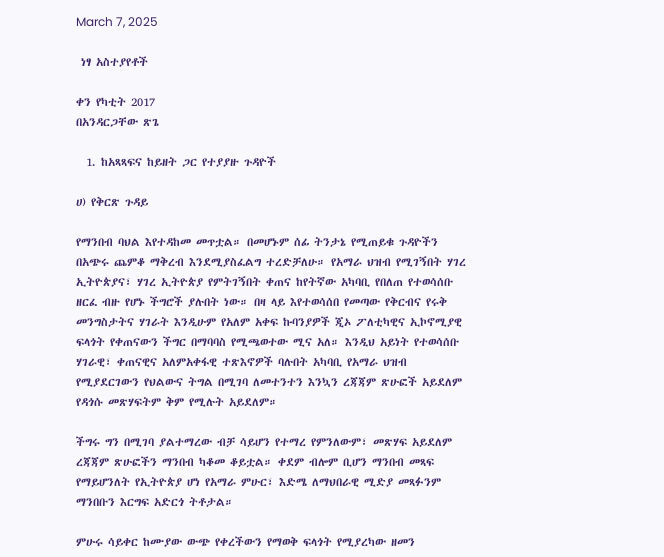March 7, 2025

 ነፃ አስተያየቶች

ቀን የካቲት 2017
በአንዳርጋቸው ጽጌ

  1. ከአጻጻፍና ከይዘት ጋር የተያያዙ ጉዳዮች

ሀ) የቅርጽ ጉዳይ

የማንበብ ባህል እየተዳከመ መጥቷል። በመሆኑም ሰፊ ትንታኔ የሚጠይቁ ጉዳዮችን በአጭሩ ጨምቆ ማቅረብ እንደሚያስፈልግ ተረድቻለሁ። የአማራ ህዝብ የሚገኝበት ሃገረ ኢትዮጵያና፣ ሃገረ ኢትዮጵያ የምትገኝበት ቀጠና ከየትኛው አካባቢ የበለጠ የተወሳሰቡ ዘርፈ ብዙ የሆኑ ችግሮች ያሉበት ነው። በዛ ላይ እየተወሳሰበ የመጣው የቅርብና የሩቅ መንግስታትና ሃገራት እንዲሁም የአለም አቀፍ ኩባንያዎች ጂኦ ፖለቲካዊና ኢኮኖሚያዊ ፍላጎት የቀጠናውን ችግር በማባባስ የሚጫወተው ሚና አለ። እንዲህ አይነት የተወሳሰቡ ሃገራዊ፣ ቀጠናዊና አለምአቀፋዊ ተጽእኖዎች ባሉበት አካባቢ የአማራ ህዝብ የሚያደርገውን የህልውና ትግል በሚገባ ለመተንተን እንኳን ረጃጃም ጽሁፎች አይደለም የዳጎሱ መጽሃፍትም ቅም የሚሉት አይደለም።

ችግሩ ግን በሚገባ ያልተማረው ብቻ ሳይሆን የተማረ የምንለውም፣ መጽሃፍ አይደለም ረጃጃም ጽሁፎችን ማንበብ ካቆመ ቆይቷል። ቀደም ብሎም ቢሆን ማንበብ መጻፍ የማይሆንለት የኢትዮጵያ ሆነ የአማራ ምሁር፣ እድሜ ለማህበራዊ ሚድያ መጻፉንም ማንበቡን እርግፍ አድርጎ ትቶታል።

ምሁሩ ሳይቀር ከሙያው ውጭ የቀረችውን የማወቅ ፍላጎት የሚያረካው ዘመን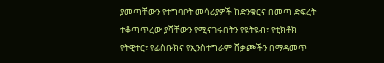ያመጣቸውን የተግባቦት መሳሪያዎች ከድንቁርና በመጣ ድፍረት ተቆጣጥረው ያሻቸውን የሚናገሩበትን የዩትዩብ፣ የቲክቶክ የትዊተር፣ የፊስቡክና የኢንስተግራም ሸቃጮችን በማዳመጥ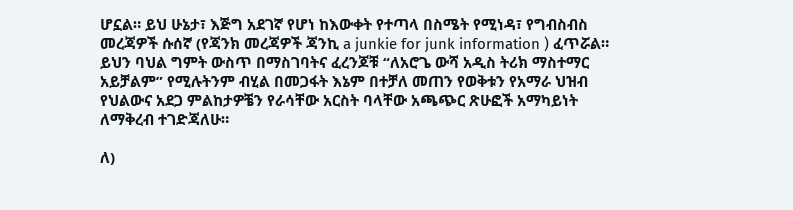ሆኗል። ይህ ሁኔታ፣ እጅግ አደገኛ የሆነ ከእውቀት የተጣላ በስሜት የሚነዳ፣ የግብስብስ መረጃዎች ሱሰኛ (የጃንክ መረጃዎች ጃንኪ a junkie for junk information ) ፈጥሯል። ይህን ባህል ግምት ውስጥ በማስገባትና ፈረንጆቹ “ለአሮጌ ውሻ አዲስ ትሪክ ማስተማር አይቻልም” የሚሉትንም ብሂል በመጋፋት እኔም በተቻለ መጠን የወቅቱን የአማራ ህዝብ የህልውና አደጋ ምልከታዎቼን የራሳቸው አርስት ባላቸው አጫጭር ጽሁፎች አማካይነት ለማቅረብ ተገድጃለሁ።

ለ)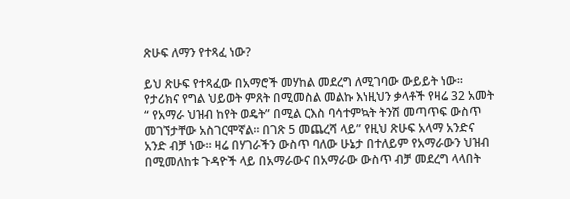ጽሁፍ ለማን የተጻፈ ነው?

ይህ ጽሁፍ የተጻፈው በአማሮች መሃከል መደረግ ለሚገባው ውይይት ነው። የታሪክና የግል ህይወት ምጸት በሚመስል መልኩ እነዚህን ቃላቶች የዛሬ 32 አመት “ የአማራ ህዝብ ከየት ወዴት” በሚል ርእስ ባሳተምኳት ትንሽ መጣጥፍ ውስጥ መገኘታቸው አስገርሞኛል። በገጽ 5 መጨረሻ ላይ” የዚህ ጽሁፍ አላማ አንድና አንድ ብቻ ነው። ዛሬ በሃገራችን ውስጥ ባለው ሁኔታ በተለይም የአማራውን ህዝብ በሚመለከቱ ጉዳዮች ላይ በአማራውና በአማራው ውስጥ ብቻ መደረግ ላላበት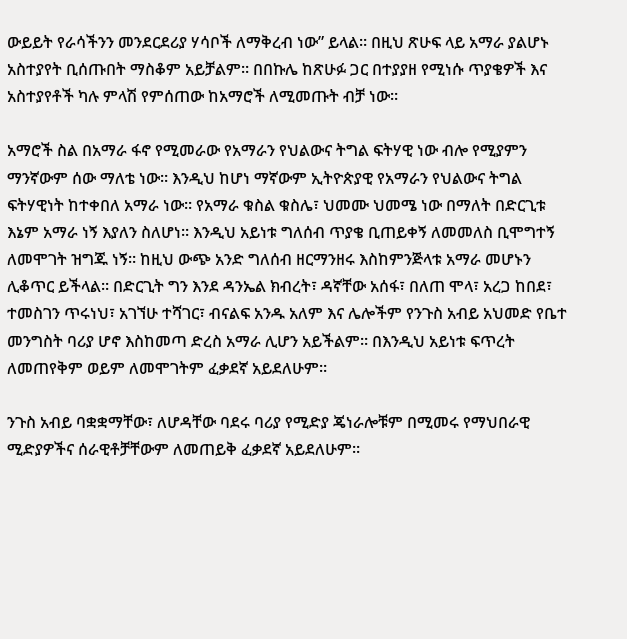ውይይት የራሳችንን መንደርደሪያ ሃሳቦች ለማቅረብ ነው” ይላል። በዚህ ጽሁፍ ላይ አማራ ያልሆኑ አስተያየት ቢሰጡበት ማስቆም አይቻልም። በበኩሌ ከጽሁፉ ጋር በተያያዘ የሚነሱ ጥያቄዎች እና አስተያየቶች ካሉ ምላሽ የምሰጠው ከአማሮች ለሚመጡት ብቻ ነው።

አማሮች ስል በአማራ ፋኖ የሚመራው የአማራን የህልውና ትግል ፍትሃዊ ነው ብሎ የሚያምን ማንኛውም ሰው ማለቴ ነው። እንዲህ ከሆነ ማኛውም ኢትዮጵያዊ የአማራን የህልውና ትግል ፍትሃዊነት ከተቀበለ አማራ ነው። የአማራ ቁስል ቁስሌ፣ ህመሙ ህመሜ ነው በማለት በድርጊቱ እኔም አማራ ነኝ እያለን ስለሆነ። እንዲህ አይነቱ ግለሰብ ጥያቄ ቢጠይቀኝ ለመመለስ ቢሞግተኝ ለመሞገት ዝግጁ ነኝ። ከዚህ ውጭ አንድ ግለሰብ ዘርማንዘሩ እስከምንጅላቱ አማራ መሆኑን ሊቆጥር ይችላል። በድርጊት ግን እንደ ዳንኤል ክብረት፣ ዳኛቸው አሰፋ፣ በለጠ ሞላ፣ አረጋ ከበደ፣ ተመስገን ጥሩነህ፣ አገኘሁ ተሻገር፣ ብናልፍ አንዱ አለም እና ሌሎችም የንጉስ አብይ አህመድ የቤተ መንግስት ባሪያ ሆኖ እስከመጣ ድረስ አማራ ሊሆን አይችልም። በእንዲህ አይነቱ ፍጥረት ለመጠየቅም ወይም ለመሞገትም ፈቃደኛ አይደለሁም።

ንጉስ አብይ ባቋቋማቸው፣ ለሆዳቸው ባደሩ ባሪያ የሚድያ ጄነራሎቹም በሚመሩ የማህበራዊ ሚድያዎችና ሰራዊቶቻቸውም ለመጠይቅ ፈቃደኛ አይደለሁም።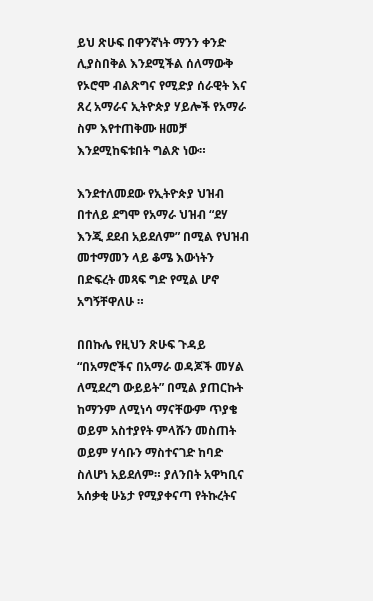ይህ ጽሁፍ በዋንኛነት ማንን ቀንድ ሊያስበቅል እንደሚችል ሰለማውቅ የኦሮሞ ብልጽግና የሚድያ ሰራዊት እና ጸረ አማራና ኢትዮጵያ ሃይሎች የአማራ ስም እየተጠቅሙ ዘመቻ እንደሚከፍቱበት ግልጽ ነው።

እንደተለመደው የኢትዮጵያ ህዝብ በተለይ ደግሞ የአማራ ህዝብ “ደሃ እንጂ ደደብ አይደለም” በሚል የህዝብ መተማመን ላይ ቆሜ እውነትን በድፍረት መጻፍ ግድ የሚል ሆኖ አግኝቸዋለሁ ።

በበኩሌ የዚህን ጽሁፍ ጉዳይ “በአማሮችና በአማራ ወዳጆች መሃል ለሚደረግ ውይይት” በሚል ያጠርኩት ከማንም ለሚነሳ ማናቸውም ጥያቄ ወይም አስተያየት ምላሹን መስጠት ወይም ሃሳቡን ማስተናገድ ከባድ ስለሆነ አይደለም። ያለንበት አዋካቢና አሰቃቂ ሁኔታ የሚያቀናጣ የትኩረትና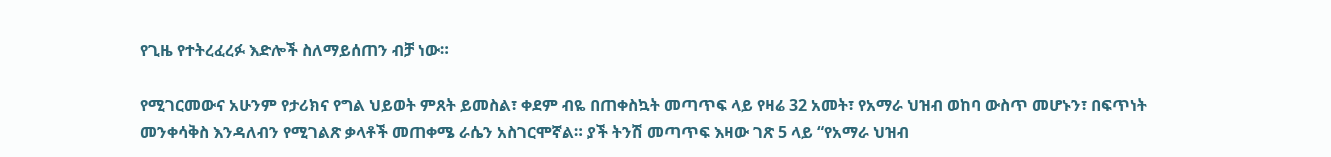የጊዜ የተትረፈረፉ እድሎች ስለማይሰጠን ብቻ ነው።

የሚገርመውና አሁንም የታሪክና የግል ህይወት ምጸት ይመስል፣ ቀደም ብዬ በጠቀስኳት መጣጥፍ ላይ የዛሬ 32 አመት፣ የአማራ ህዝብ ወከባ ውስጥ መሆኑን፣ በፍጥነት መንቀሳቅስ እንዳለብን የሚገልጽ ቃላቶች መጠቀሜ ራሴን አስገርሞኛል። ያች ትንሽ መጣጥፍ እዛው ገጽ 5 ላይ “የአማራ ህዝብ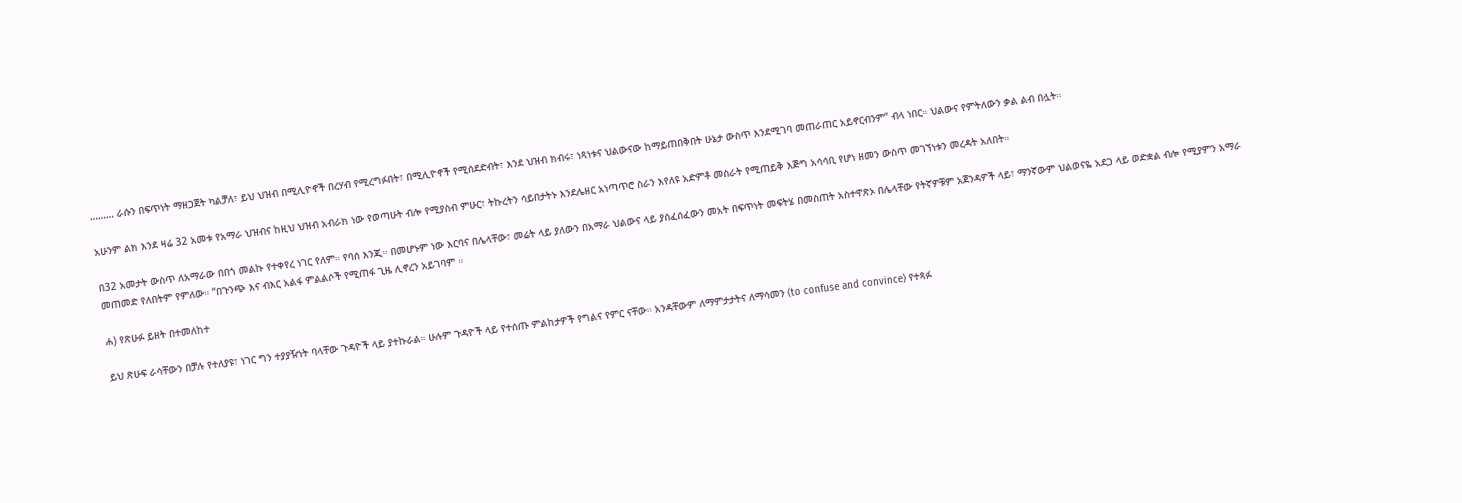……… ራሱን በፍጥነት ማዘጋጀት ካልቻለ፣ ይህ ህዝብ በሚሊዮኖች በረሃብ የሚረግፉበት፣ በሚሊዮኖች የሚሰደድብት፣ እንደ ህዝብ ክብሩ፣ ነጻነቱና ህልውናው ከማይጠበቅበት ሁኔታ ውስጥ እንደሚገባ መጠራጠር አይኖርብንም” ብላ ነበር። ህልውና የምትለውን ቃል ልብ በሏት።

አሁንም ልክ እንደ ዛሬ 32 አመቱ የአማራ ህዝብና ከዚህ ህዝብ አብራክ ነው የወጣሁት ብሎ የሚያስብ ምሁር፣ ትኩረትን ሳይበታትኑ እንደሌዘር አነጣጥሮ ስራን እየለዩ አድምቶ መስራት የሚጠይቅ እጅግ አሳሳቢ የሆነ ዘመን ውስጥ መገኘነቱን መረዳት አለበት።

በ32 አመታት ውስጥ ለአማራው በበጎ መልኩ የተቀየረ ነገር የለም። የባሰ እንጂ። በመሆኑም ነው እርባና በሌላቸው፣ መሬት ላይ ያለውን በአማራ ህልውና ላይ ያሰፈሰፈውን መአት በፍጥነት መፍትሄ በመስጠት አስተዋጽኦ በሌላቸው የትኛዎቹም አጀንዳዎች ላይ፣ ማንኛውም ህልወናዬ አደጋ ላይ ወድቋል ብሎ የሚያምን አማራ መጠመድ የለበትም የምለው። “በጉንጭ እና ብእር አልፋ ምልልሶች የሚጠፋ ጊዜ ሊኖረን አይገባም ።

ሐ) የጽሁፉ ይዘት በተመለከተ

ይህ ጽሁፍ ራሳቸውን በቻሉ የተለያዩ፣ ነገር ግን ተያያዥነት ባላቸው ጉዳዮች ላይ ያተኩራል። ሁሉም ጉዳዮች ላይ የተሰጡ ምልከታዎች የግልና የምር ናቸው። አንዳቸውም ለማምታታትና ለማሳመን (to confuse and convince) የተጻፉ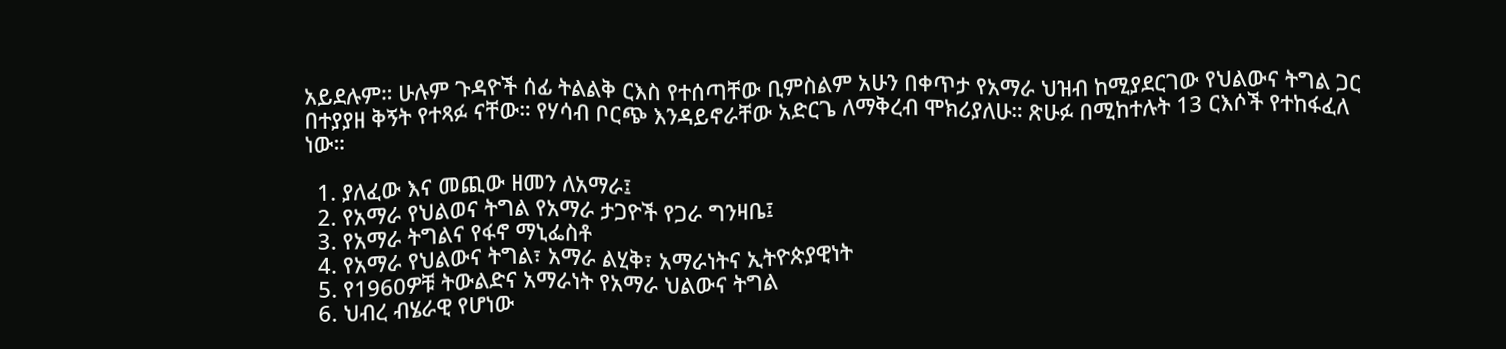አይደሉም። ሁሉም ጉዳዮች ሰፊ ትልልቅ ርእስ የተሰጣቸው ቢምስልም አሁን በቀጥታ የአማራ ህዝብ ከሚያደርገው የህልውና ትግል ጋር በተያያዘ ቅኝት የተጻፉ ናቸው። የሃሳብ ቦርጭ እንዳይኖራቸው አድርጌ ለማቅረብ ሞክሪያለሁ። ጽሁፉ በሚከተሉት 13 ርእሶች የተከፋፈለ ነው።

  1. ያለፈው እና መጪው ዘመን ለአማራ፤
  2. የአማራ የህልወና ትግል የአማራ ታጋዮች የጋራ ግንዛቤ፤
  3. የአማራ ትግልና የፋኖ ማኒፌስቶ
  4. የአማራ የህልውና ትግል፣ አማራ ልሂቅ፣ አማራነትና ኢትዮጵያዊነት
  5. የ1960ዎቹ ትውልድና አማራነት የአማራ ህልውና ትግል
  6. ህብረ ብሄራዊ የሆነው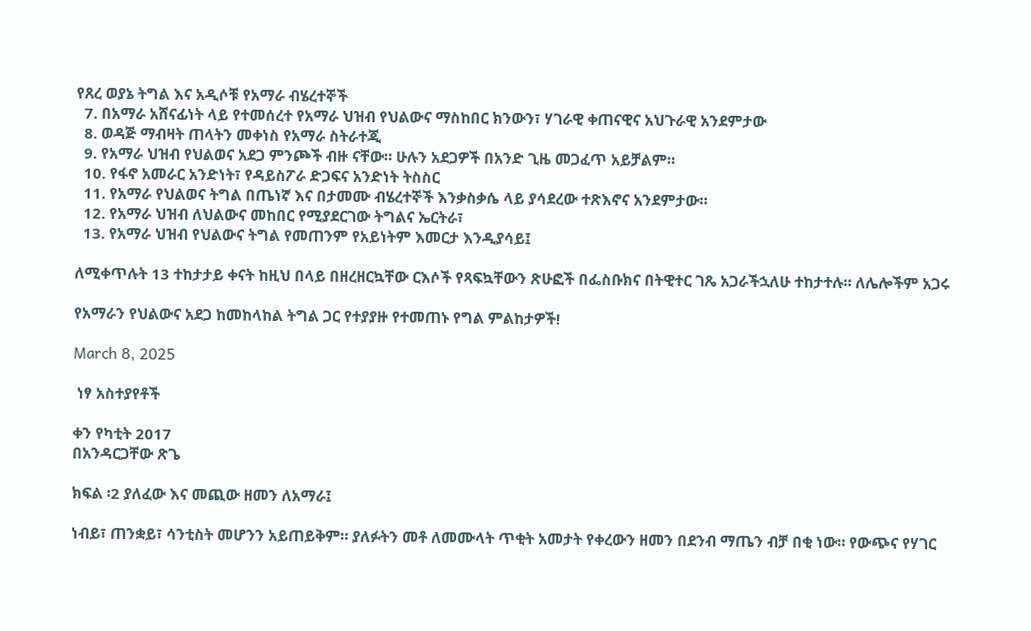የጸረ ወያኔ ትግል እና አዲሶቹ የአማራ ብሄረተኞች
  7. በአማራ አሸናፊነት ላይ የተመሰረተ የአማራ ህዝብ የህልውና ማስከበር ክንውን፣ ሃገራዊ ቀጠናዊና አህጉራዊ አንደምታው
  8. ወዳጅ ማብዛት ጠላትን መቀነስ የአማራ ስትራተጂ
  9. የአማራ ህዝብ የህልወና አደጋ ምንጮች ብዙ ናቸው። ሁሉን አደጋዎች በአንድ ጊዜ መጋፈጥ አይቻልም።
  10. የፋኖ አመራር አንድነት፣ የዳይስፖራ ድጋፍና አንድነት ትስስር
  11. የአማራ የህልወና ትግል በጤነኛ እና በታመሙ ብሄረተኞች እንቃስቃሴ ላይ ያሳደረው ተጽእኖና አንደምታው።
  12. የአማራ ህዝብ ለህልውና መከበር የሚያደርገው ትግልና ኤርትራ፣
  13. የአማራ ህዝብ የህልውና ትግል የመጠንም የአይነትም እመርታ እንዲያሳይ፤

ለሚቀጥሉት 13 ተከታታይ ቀናት ከዚህ በላይ በዘረዘርኳቸው ርእሶች የጻፍኳቸውን ጽሁፎች በፌስቡክና በትዊተር ገጼ አጋራችኋለሁ ተከታተሉ። ለሌሎችም አጋሩ

የአማራን የህልውና አደጋ ከመከላከል ትግል ጋር የተያያዙ የተመጠኑ የግል ምልከታዎች!

March 8, 2025

 ነፃ አስተያየቶች

ቀን የካቲት 2017
በአንዳርጋቸው ጽጌ

ክፍል ፡2 ያለፈው እና መጪው ዘመን ለአማራ፤

ነብይ፣ ጠንቋይ፣ ሳንቲስት መሆንን አይጠይቅም። ያለፉትን መቶ ለመሙላት ጥቂት አመታት የቀረውን ዘመን በደንብ ማጤን ብቻ በቂ ነው። የውጭና የሃገር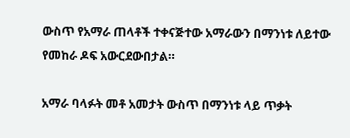ውስጥ የአማራ ጠላቶች ተቀናጅተው አማራውን በማንነቱ ለይተው የመከራ ዶፍ አውርደውበታል።

አማራ ባላፉት መቶ አመታት ውስጥ በማንነቱ ላይ ጥቃት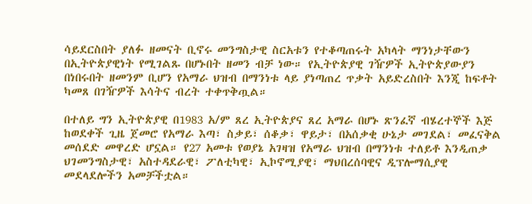ሳይደርስበት ያለፉ ዘመናት ቢኖሩ መንግስታዊ ስርአቱን የተቆጣጠሩት አካላት ማንነታቸውን በኢትዮጵያዊነት የሚገልጹ በሆኑበት ዘመን ብቻ ነው። የኢትዮጵያዊ ገዥዎች ኢትዮጵያውያን በነበሩበት ዘመንም ቢሆን የአማራ ህዝብ በማንነቱ ላይ ያነጣጠረ ጥቃት አይድረስበት እንጂ ከፍቶት ካመጸ በገዥዎች እሳትና ብረት ተቀጥቅጧል።

በተለይ ግን ኢትዮጵያዊ በ1983 አ/ም ጸረ ኢትዮጵያና ጸረ አማራ በሆኑ ጽንፈኛ ብሄረተኞች እጅ ከወደቀች ጊዜ ጀመሮ የአማራ እጣ፣ ስቃይ፣ ሰቆቃ፣ ዋይታ፣ በአሰቃቂ ሁኔታ መገደል፣ መፈናቅል መሰደድ መዋረድ ሆኗል። የ27 አመቱ የወያኔ አገዛዝ የአማራ ህዝብ በማንነቱ ተለይቶ እንዲጠቃ ህገመንግስታዊ፣ አስተዳደራዊ፣ ፖለቲካዊ፣ ኢኮኖሚያዊ፣ ማህበረሰባዊና ዲፕሎማሲያዊ መደላደሎችን አመቻችቷል።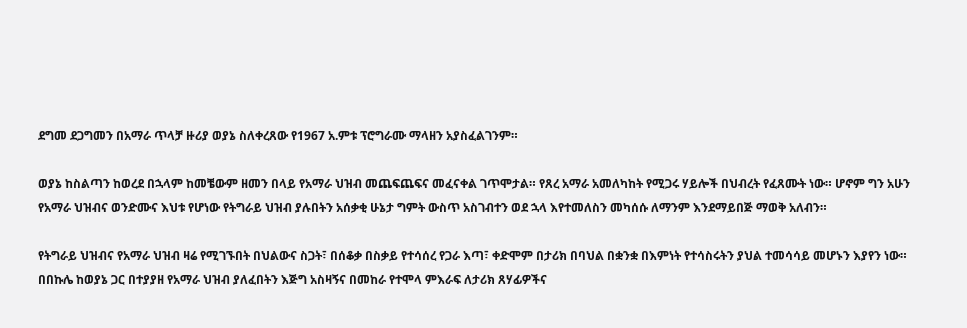ደግመ ደጋግመን በአማራ ጥላቻ ዙሪያ ወያኔ ስለቀረጸው የ1967 አ.ምቱ ፕሮግራሙ ማላዘን አያስፈልገንም።

ወያኔ ከስልጣን ከወረደ በኋላም ከመቼውም ዘመን በላይ የአማራ ህዝብ መጨፍጨፍና መፈናቀል ገጥሞታል። የጸረ አማራ አመለካከት የሚጋሩ ሃይሎች በህብረት የፈጸሙት ነው። ሆኖም ግን አሁን የአማራ ህዝብና ወንድሙና እህቱ የሆነው የትግራይ ህዝብ ያሉበትን አሰቃቂ ሁኔታ ግምት ውስጥ አስገብተን ወደ ኋላ እየተመለስን መካሰሱ ለማንም እንደማይበጅ ማወቅ አለብን።

የትግራይ ህዝብና የአማራ ህዝብ ዛሬ የሚገኙበት በህልውና ስጋት፣ በሰቆቃ በስቃይ የተሳሰረ የጋራ እጣ፣ ቀድሞም በታሪክ በባህል በቋንቋ በእምነት የተሳስሩትን ያህል ተመሳሳይ መሆኑን እያየን ነው። በበኩሌ ከወያኔ ጋር በተያያዘ የአማራ ህዝብ ያለፈበትን እጅግ አስዛኝና በመከራ የተሞላ ምእራፍ ለታሪክ ጸሃፊዎችና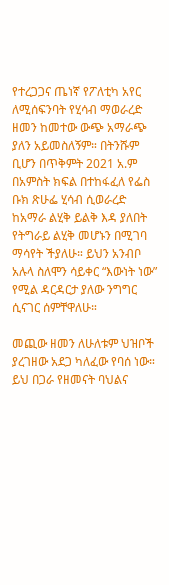የተረጋጋና ጤነኛ የፖለቲካ አየር ለሚሰፍንባት የሂሳብ ማወራረድ ዘመን ከመተው ውጭ አማራጭ ያለን አይመስለኝም። በትንሹም ቢሆን በጥቅምት 2021 አ.ም በአምስት ክፍል በተከፋፈለ የፌስ ቡክ ጽሁፌ ሂሳብ ሲወራረድ ከአማራ ልሂቅ ይልቅ እዳ ያለበት የትግራይ ልሂቅ መሆኑን በሚገባ ማሳየት ችያለሁ። ይህን አንብቦ አሉላ ስለሞን ሳይቀር “እውነት ነው” የሚል ዳርዳርታ ያለው ንግግር ሲናገር ሰምቸዋለሁ።

መጪው ዘመን ለሁለቱም ህዝቦች ያረገዘው አደጋ ካለፈው የባሰ ነው። ይህ በጋራ የዘመናት ባህልና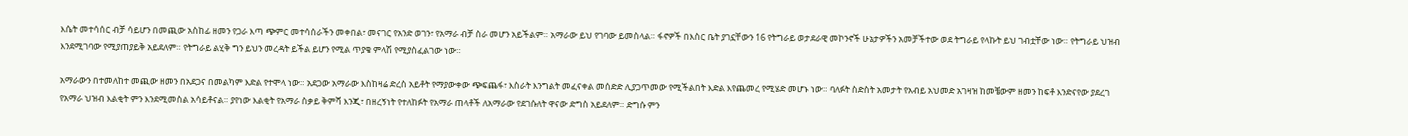እሴት መተሳሰር ብቻ ሳይሆን በመጪው አስከፊ ዘመን የጋራ እጣ ጭምር መተሳሰራችን መቀበል፣ መናገር የአንድ ወገን፣ የአማራ ብቻ ስራ መሆን አይችልም። አማራው ይህ የገባው ይመስላል። ፋኖዎች በእስር ቤት ያገኗቸውን 16 የትግራይ ወታደራዊ መኮንኖች ሁኔታዎችን አመቻችተው ወደ ትግራይ የላኩት ይህ ገብቷቸው ነው። የትግራይ ህዝብ እንደሚገባው የሚያጠያይቅ አይደለም። የትግራይ ልሂቅ ግን ይህን መረዳት ይችል ይሆን የሚል ጥያቄ ምላሽ የሚያስፈልገው ነው።

አማራውን በተመለከተ መጪው ዘመን በአደጋና በመልካም እድል የተሞላ ነው። አደጋው አማራው እስከዛሬ ድረስ አይቶት የማያውቀው ጭፍጨፋ፣ እስራት እንግልት መፈናቀል መሰድድ ሊያጋጥመው የሚችልበት እድል እየጨመረ የሚሄድ መሆኑ ነው። ባለፉት ስድስት አመታት የአብይ አህመድ አገዛዝ ከመቼውም ዘመን ከፍቶ እንድናየው ያደረገ የአማራ ህዝብ እልቂት ምን እንደሚመስል አሳይቶናል። ያየነው እልቂት የአማራ ስቃይ ቅምሻ እንጂ፣ በዘረኝነት የተለከፉት የአማራ ጠላቶች ለአማራው የደገሱለት ዋናው ድግስ አይደለም። ድግሱ ምን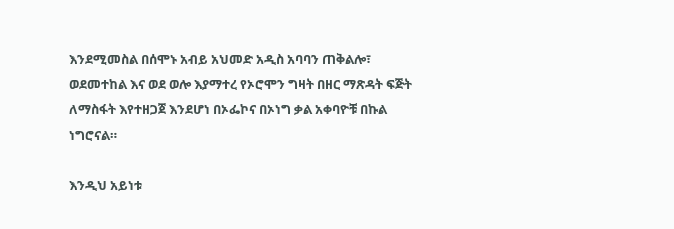እንደሚመስል በሰሞኑ አብይ አህመድ አዲስ አባባን ጠቅልሎ፣ ወደመተከል እና ወደ ወሎ እያማተረ የኦሮሞን ግዛት በዘር ማጽዳት ፍጅት ለማስፋት እየተዘጋጀ እንደሆነ በኦፌኮና በኦነግ ቃል አቀባዮቹ በኩል ነግሮናል።

እንዲህ አይነቱ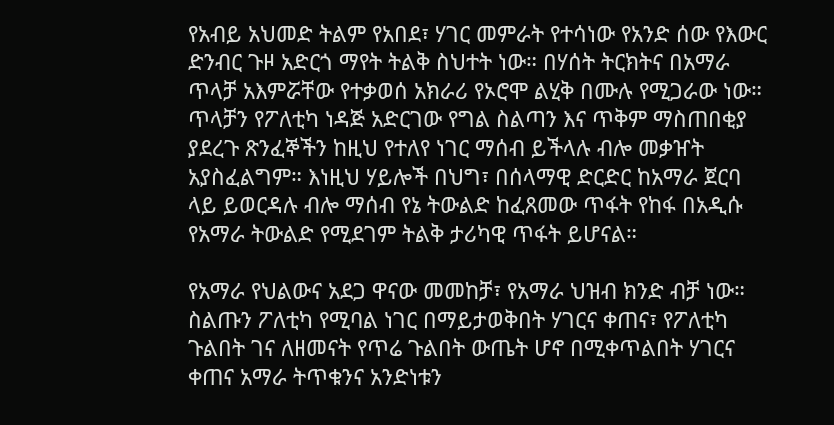የአብይ አህመድ ትልም የአበደ፣ ሃገር መምራት የተሳነው የአንድ ሰው የእውር ድንብር ጉዞ አድርጎ ማየት ትልቅ ስህተት ነው። በሃሰት ትርክትና በአማራ ጥላቻ አእምሯቸው የተቃወሰ አክራሪ የኦሮሞ ልሂቅ በሙሉ የሚጋራው ነው። ጥላቻን የፖለቲካ ነዳጅ አድርገው የግል ስልጣን እና ጥቅም ማስጠበቂያ ያደረጉ ጽንፈኞችን ከዚህ የተለየ ነገር ማሰብ ይችላሉ ብሎ መቃዠት አያስፈልግም። እነዚህ ሃይሎች በህግ፣ በሰላማዊ ድርድር ከአማራ ጀርባ ላይ ይወርዳሉ ብሎ ማሰብ የኔ ትውልድ ከፈጸመው ጥፋት የከፋ በአዲሱ የአማራ ትውልድ የሚደገም ትልቅ ታሪካዊ ጥፋት ይሆናል።

የአማራ የህልውና አደጋ ዋናው መመከቻ፣ የአማራ ህዝብ ክንድ ብቻ ነው። ስልጡን ፖለቲካ የሚባል ነገር በማይታወቅበት ሃገርና ቀጠና፣ የፖለቲካ ጉልበት ገና ለዘመናት የጥሬ ጉልበት ውጤት ሆኖ በሚቀጥልበት ሃገርና ቀጠና አማራ ትጥቁንና አንድነቱን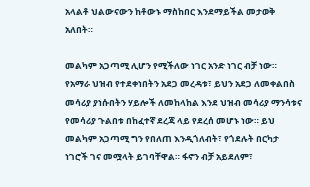አላልቶ ህልውናውን ከቶውኑ ማስከበር እንደማይችል መታወቅ አለበት።

መልካም አጋጣሚ ሊሆን የሚችለው ነገር አንድ ነገር ብቻ ነው። የአማራ ህዝብ የተደቀነበትን አደጋ መረዳቱ፣ ይህን አደጋ ለመቀልበስ መሳሪያ ያነሱበትን ሃይሎች ለመከላከል እንደ ህዝብ መሳሪያ ማንሳቱና የመሳሪያ ጉልበቱ በከፈተኛ ደረጃ ላይ የደረሰ መሆኑ ነው። ይህ መልካም አጋጣሚ ግን የበለጠ እንዲጎለብት፣ የጎደሉት በርካታ ነገሮች ገና መሟላት ይገባቸዋል። ፋኖን ብቻ አይደለም፣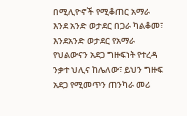በሚሊዮኖች የሚቆጠር አማራ እንደ አንድ ወታደር በጋራ ካልቆመ፣ እንደአንድ ወታደር የአማራ የህልውናን አደጋ ግዙፍነት የተረዳ ንቃተ ህሊና ከሌለው፣ ይህን ግዙፍ አደጋ የሚመጥን ጠንካራ መሪ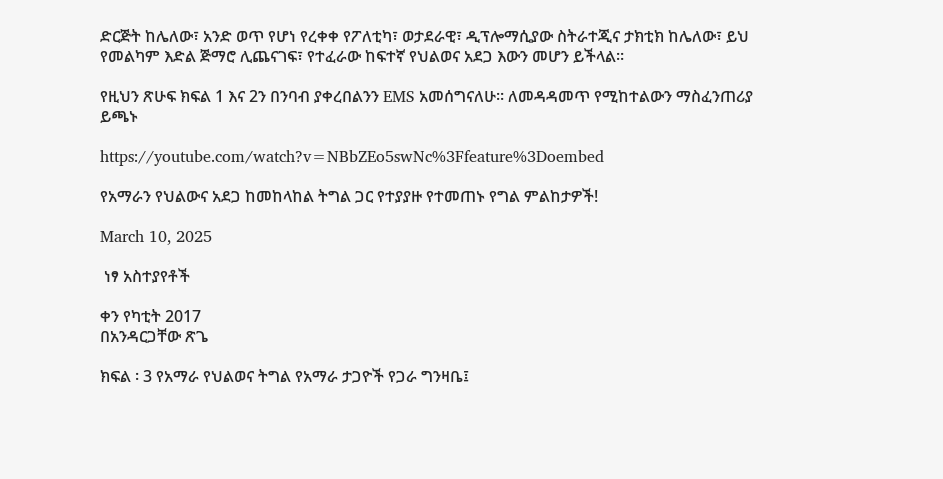ድርጅት ከሌለው፣ አንድ ወጥ የሆነ የረቀቀ የፖለቲካ፣ ወታደራዊ፣ ዲፕሎማሲያው ስትራተጂና ታክቲክ ከሌለው፣ ይህ የመልካም እድል ጅማሮ ሊጨናገፍ፣ የተፈራው ከፍተኛ የህልወና አደጋ እውን መሆን ይችላል።

የዚህን ጽሁፍ ክፍል 1 እና 2ን በንባብ ያቀረበልንን EMS አመሰግናለሁ። ለመዳዳመጥ የሚከተልውን ማስፈንጠሪያ ይጫኑ

https://youtube.com/watch?v=NBbZEo5swNc%3Ffeature%3Doembed

የአማራን የህልውና አደጋ ከመከላከል ትግል ጋር የተያያዙ የተመጠኑ የግል ምልከታዎች!

March 10, 2025

 ነፃ አስተያየቶች

ቀን የካቲት 2017
በአንዳርጋቸው ጽጌ

ክፍል ፡ 3 የአማራ የህልወና ትግል የአማራ ታጋዮች የጋራ ግንዛቤ፤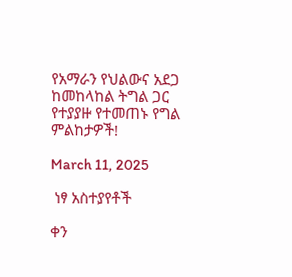የአማራን የህልውና አደጋ ከመከላከል ትግል ጋር የተያያዙ የተመጠኑ የግል ምልከታዎች!

March 11, 2025

 ነፃ አስተያየቶች

ቀን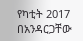የካቲት 2017
በአንዳርጋቸው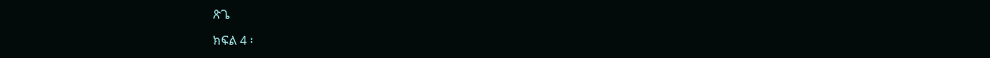ጽጌ

ክፍል 4 ፡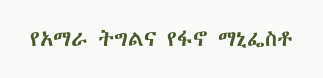የአማራ ትግልና የፋኖ ማኒፌስቶ